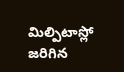మిల్పిటాస్లో జరిగిన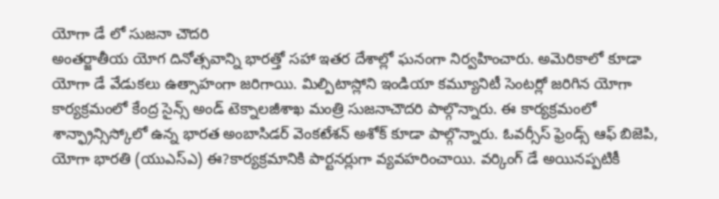యోగా డే లో సుజనా చౌదరి
అంతర్జాతీయ యోగ దినోత్సవాన్ని భారత్తో సహా ఇతర దేశాల్లో ఘనంగా నిర్వహించారు. అమెరికాలో కూడా యోగా డే వేడుకలు ఉత్సాహంగా జరిగాయి. మిల్పిటాస్లోని ఇండియా కమ్యూనిటీ సెంటర్లో జరిగిన యోగా కార్యక్రమంలో కేంద్ర సైన్స్ అండ్ టెక్నాలజీశాఖ మంత్రి సుజనాచౌదరి పాల్గొన్నారు. ఈ కార్యక్రమంలో శాన్ఫ్రాన్సిస్కోలో ఉన్న భారత అంబాసిడర్ వెంకటేశన్ అశోక్ కూడా పాల్గొన్నారు. ఓవర్సీస్ ఫ్రెండ్స్ ఆఫ్ బిజెపి, యోగా భారతి (యుఎస్ఎ) ఈ?కార్యక్రమానికి పార్టనర్లుగా వ్యవహరించాయి. వర్కింగ్ డే అయినప్పటికీ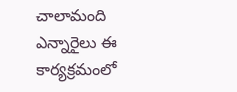చాలామంది ఎన్నారైలు ఈ కార్యక్రమంలో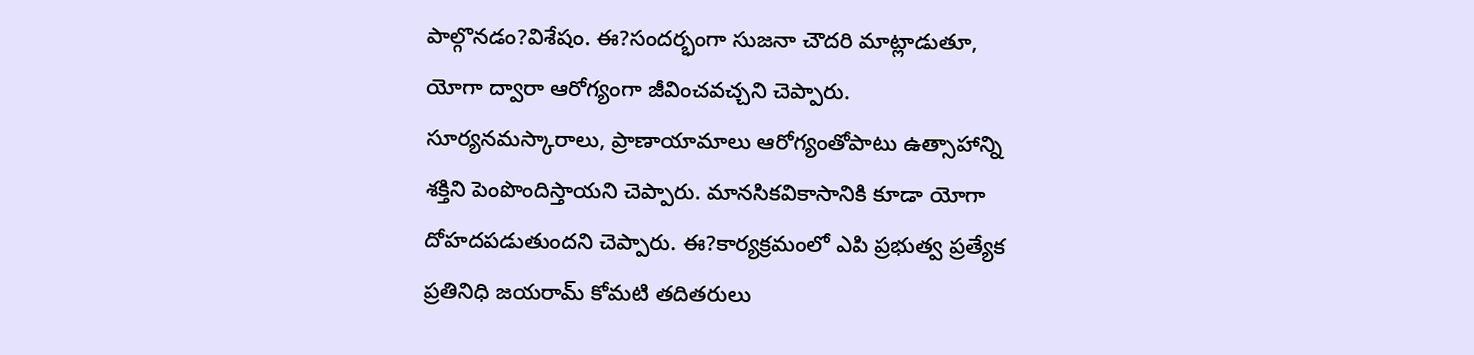పాల్గొనడం?విశేషం. ఈ?సందర్భంగా సుజనా చౌదరి మాట్లాడుతూ, యోగా ద్వారా ఆరోగ్యంగా జీవించవచ్చని చెప్పారు. సూర్యనమస్కారాలు, ప్రాణాయామాలు ఆరోగ్యంతోపాటు ఉత్సాహాన్ని శక్తిని పెంపొందిస్తాయని చెప్పారు. మానసికవికాసానికి కూడా యోగా దోహదపడుతుందని చెప్పారు. ఈ?కార్యక్రమంలో ఎపి ప్రభుత్వ ప్రత్యేక ప్రతినిధి జయరామ్ కోమటి తదితరులు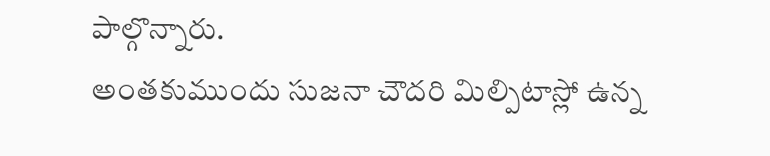పాల్గొన్నారు.
అంతకుముందు సుజనా చౌదరి మిల్పిటాస్లో ఉన్న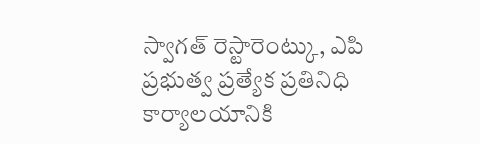స్వాగత్ రెస్టారెంట్కు, ఎపి ప్రభుత్వ ప్రత్యేక ప్రతినిధి కార్యాలయానికి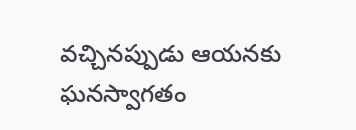వచ్చినప్పుడు ఆయనకు ఘనస్వాగతం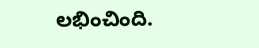లభించింది.